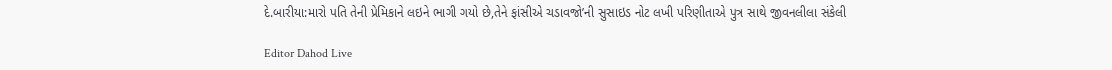દે.બારીયા:મારો પતિ તેની પ્રેમિકાને લઇને ભાગી ગયો છે,તેને ફાંસીએ ચડાવજો’ની સુસાઇડ નોટ લખી પરિણીતાએ પુત્ર સાથે જીવનલીલા સંકેલી

Editor Dahod Live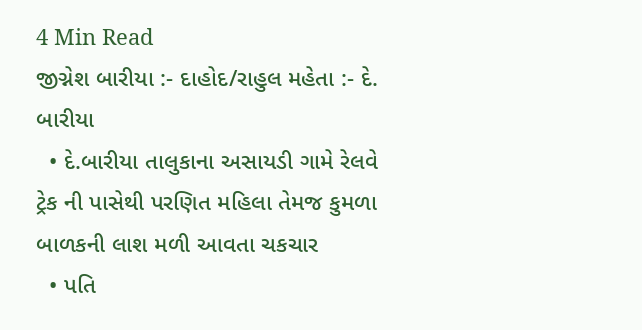4 Min Read
જીગ્નેશ બારીયા :- દાહોદ/રાહુલ મહેતા :- દે. બારીયા
  • દે.બારીયા તાલુકાના અસાયડી ગામે રેલવે ટ્રેક ની પાસેથી પરણિત મહિલા તેમજ કુમળા બાળકની લાશ મળી આવતા ચકચાર
  • પતિ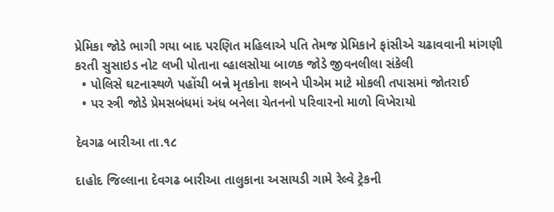પ્રેમિકા જોડે ભાગી ગયા બાદ પરણિત મહિલાએ પતિ તેમજ પ્રેમિકાને ફાંસીએ ચઢાવવાની માંગણી કરતી સુસાઇડ નોટ લખી પોતાના વ્હાલસોયા બાળક જોડે જીવનલીલા સંકેલી
  • પોલિસે ઘટનાસ્થળે પહોંચી બન્ને મૃતકોના શબને પીએમ માટે મોકલી તપાસમાં જોતરાઈ
  • પર સ્ત્રી જોડે પ્રેમસબંધમાં અંધ બનેલા ચેતનનો પરિવારનો માળો વિખેરાયો

દેવગઢ બારીઆ તા.૧૮

દાહોદ જિલ્લાના દેવગઢ બારીઆ તાલુકાના અસાયડી ગામે રેલ્વે ટ્રેકની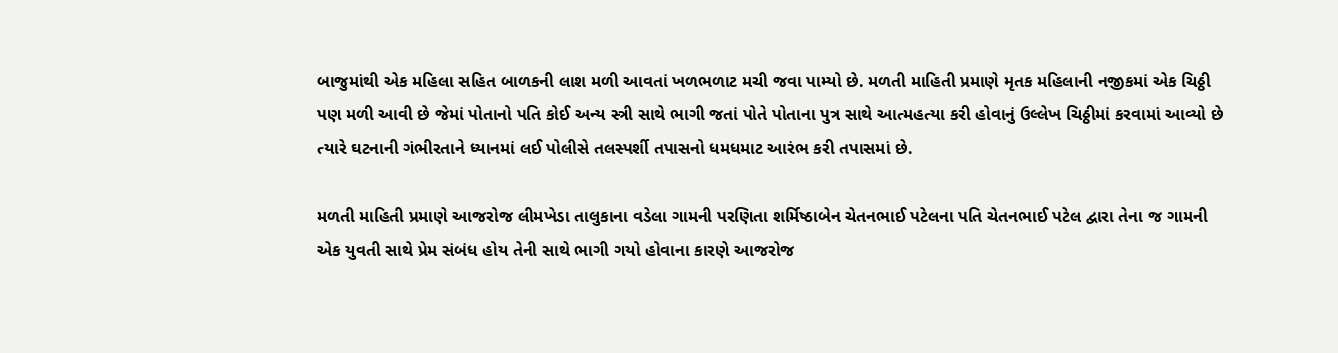બાજુમાંથી એક મહિલા સહિત બાળકની લાશ મળી આવતાં ખળભળાટ મચી જવા પામ્યો છે. મળતી માહિતી પ્રમાણે મૃતક મહિલાની નજીકમાં એક ચિઠ્ઠી પણ મળી આવી છે જેમાં પોતાનો પતિ કોઈ અન્ય સ્ત્રી સાથે ભાગી જતાં પોતે પોતાના પુત્ર સાથે આત્મહત્યા કરી હોવાનું ઉલ્લેખ ચિઠ્ઠીમાં કરવામાં આવ્યો છે ત્યારે ઘટનાની ગંભીરતાને ધ્યાનમાં લઈ પોલીસે તલસ્પર્શી તપાસનો ધમધમાટ આરંભ કરી તપાસમાં છે.

મળતી માહિતી પ્રમાણે આજરોજ લીમખેડા તાલુકાના વડેલા ગામની પરણિતા શર્મિષ્ઠાબેન ચેતનભાઈ પટેલના પતિ ચેતનભાઈ પટેલ દ્વારા તેના જ ગામની એક યુવતી સાથે પ્રેમ સંબંધ હોય તેની સાથે ભાગી ગયો હોવાના કારણે આજરોજ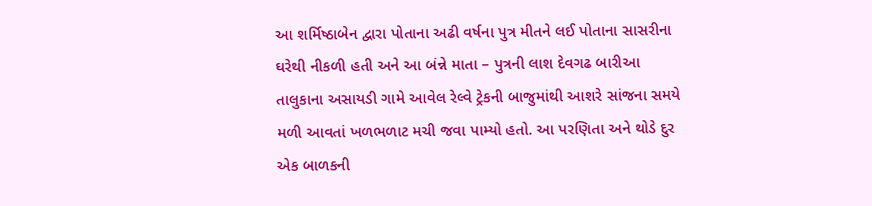આ શર્મિષ્ઠાબેન દ્વારા પોતાના અઢી વર્ષના પુત્ર મીતને લઈ પોતાના સાસરીના ઘરેથી નીકળી હતી અને આ બંન્ને માતા – પુત્રની લાશ દેવગઢ બારીઆ તાલુકાના અસાયડી ગામે આવેલ રેલ્વે ટ્રેકની બાજુમાંથી આશરે સાંજના સમયે મળી આવતાં ખળભળાટ મચી જવા પામ્યો હતો. આ પરણિતા અને થોડે દુર એક બાળકની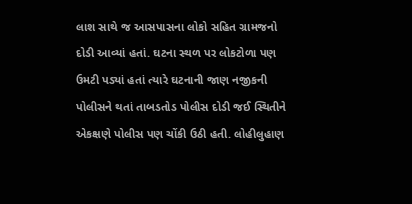લાશ સાથે જ આસપાસના લોકો સહિત ગ્રામજનો દોડી આવ્યાં હતાં. ઘટના સ્થળ પર લોકટોળા પણ ઉમટી પડ્યાં હતાં ત્યારે ઘટનાની જાણ નજીકની પોલીસને થતાં તાબડતોડ પોલીસ દોડી જઈ સ્થિતીને એકક્ષણે પોલીસ પણ ચોંકી ઉઠી હતી. લોહીલુહાણ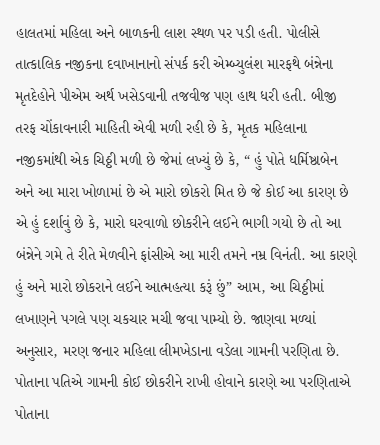હાલતમાં મહિલા અને બાળકની લાશ સ્થળ પર પડી હતી. પોલીસે તાત્કાલિક નજીકના દવાખાનાનો સંપર્ક કરી એમ્બ્યુલંશ મારફથે બંન્નેના મૃતદેહોને પીએમ અર્થ ખસેડવાની તજવીજ પણ હાથ ધરી હતી. બીજી તરફ ચોંકાવનારી માહિતી એવી મળી રહી છે કે, મૃતક મહિલાના નજીકમાંથી એક ચિઠ્ઠી મળી છે જેમાં લખ્યું છે કે, “ હું પોતે ધર્મિષ્ઠાબેન અને આ મારા ખોળામાં છે એ મારો છોકરો મિત છે જે કોઈ આ કારણ છે એ હું દર્શાવું છે કે, મારો ઘરવાળો છોકરીને લઈને ભાગી ગયો છે તો આ બંન્નેને ગમે તે રીતે મેળવીને ફાંસીએ આ મારી તમને નમ્ર વિનંતી. આ કારણે હું અને મારો છોકરાને લઈને આત્મહત્યા કરૂં છું” આમ, આ ચિઠ્ઠીમાં લખાણને પગલે પણ ચકચાર મચી જવા પામ્યો છે. જાણવા મળ્યાં અનુસાર, મરણ જનાર મહિલા લીમખેડાના વડેલા ગામની પરણિતા છે. પોતાના પતિએ ગામની કોઈ છોકરીને રાખી હોવાને કારણે આ પરણિતાએ પોતાના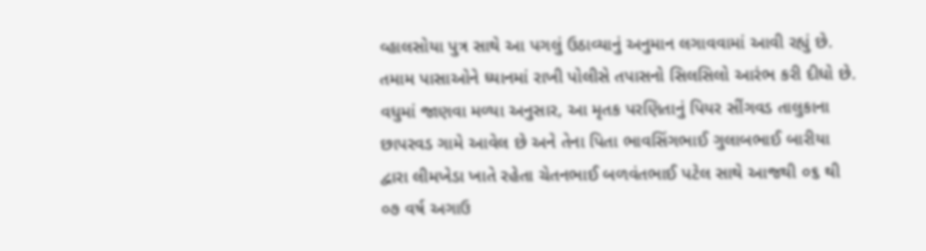વ્હાલસોયા પુત્ર સાથે આ પગલું ઉઠાવ્યાનું અનુમાન લગાવવામાં આવી રહ્યું છે. તમામ પાસાઓને ધ્યાનમાં રાખી પોલીસે તપાસનો સિલસિલો આરંભ કરી દીધો છે. વધુમાં જાણવા મળ્યા અનુસાર, આ મૃતક પરણિતાનું પિયર સીંગવડ તાલુકાના છાપરવડ ગામે આવેલ છે અને તેના પિતા ભાવસિંગભાઈ ગુલાબભાઈ બારીયા દ્વારા લીમખેડા ખાતે રહેતા ચેતનભાઈ બળવંતભાઈ પટેલ સાથે આજથી ૦૬ થી ૦૭ વર્ષ અગાઉ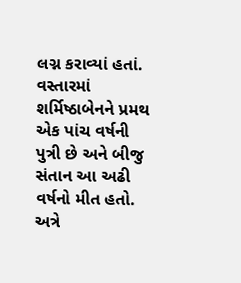લગ્ન કરાવ્યાં હતાં. વસ્તારમાં શર્મિષ્ઠાબેનને પ્રમથ એક પાંચ વર્ષની પુત્રી છે અને બીજુ સંતાન આ અઢી વર્ષનો મીત હતો. અત્રે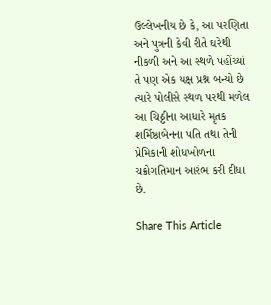ઉલ્લેખનીય છે કે, આ પરણિતા અને પુત્રની કેવી રીતે ઘરેથી નીકળી અને આ સ્થળે પહોંચ્યાં તે પણ એક યક્ષ પ્રશ્ન બન્યો છે ત્યારે પોલીસે સ્થળ પરથી મળેલ આ ચિઠ્ઠીના આધારે મૃતક શર્મિષ્ઠાબેનના પતિ તથા તેની પ્રેમિકાની શોધખોળના ચક્રોગતિમાન આરંભ કરી દીધા છે.

Share This Article